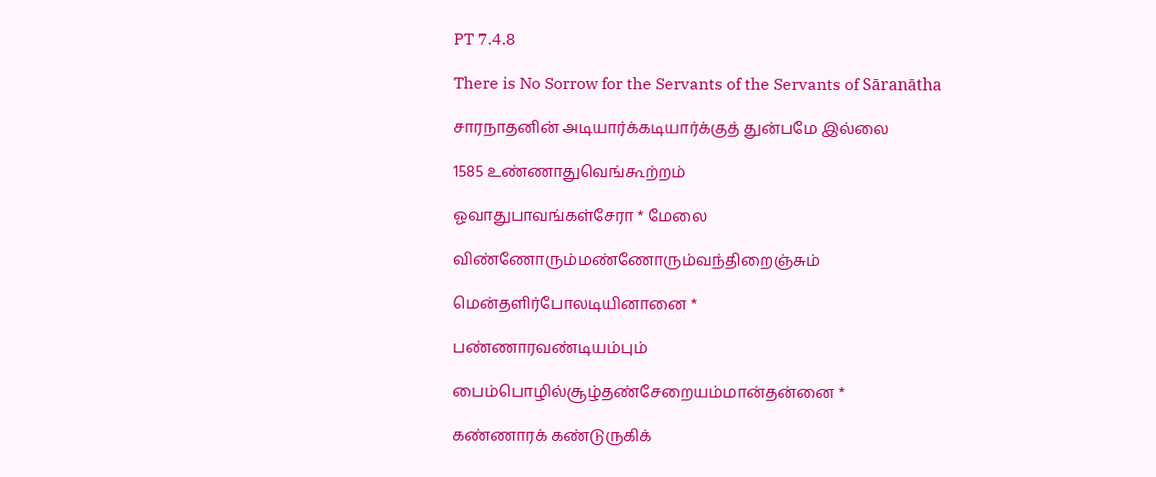PT 7.4.8

There is No Sorrow for the Servants of the Servants of Sāranātha

சாரநாதனின் அடியார்க்கடியார்க்குத் துன்பமே இல்லை

1585 உண்ணாதுவெங்கூற்றம்

ஓவாதுபாவங்கள்சேரா * மேலை

விண்ணோரும்மண்ணோரும்வந்திறைஞ்சும்

மென்தளிர்போலடியினானை *

பண்ணாரவண்டியம்பும்

பைம்பொழில்சூழ்தண்சேறையம்மான்தன்னை *

கண்ணாரக் கண்டுருகிக்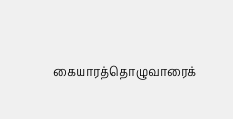கையாரத்தொழுவாரைக்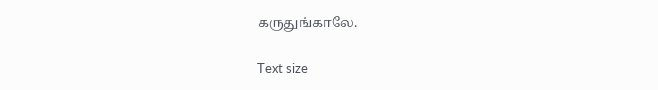கருதுங்காலே.

Text size